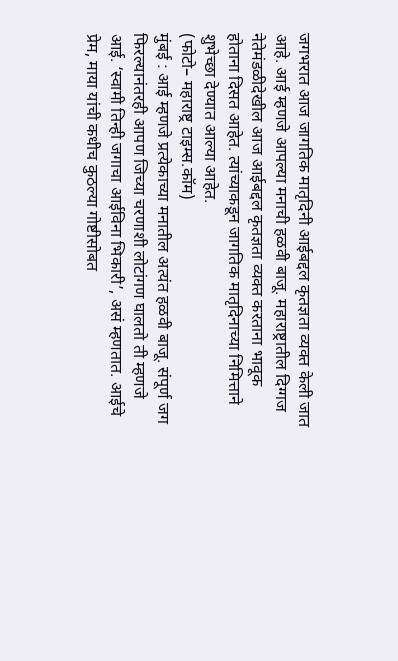जगभरात आज जागतिक मातृदिनी आईबद्दल कृतज्ञता व्यक्त केली जात आहे. आई म्हणजे आपल्या मनाची हळवी बाजू. महाराष्ट्रातील दिग्गज नेतेमंडळीदेखील आज आईबद्दल कृतज्ञता व्यक्त करताना भावूक होताना दिसत आहेत. त्यांच्याकडून जागतिक मातृदिनाच्या निमित्ताने शुभेच्छा देण्यात आल्या आहेत.
(फोटो– महाराष्ट्र टाइम्स.कॉम)
मुंबई : आई म्हणजे प्रत्येकाच्या मनातील अत्यंत हळवी बाजू. संपूर्ण जग फिरल्यानंतरही आपण जिच्या चरणाशी लोटांगण घालतो ती म्हणजे आई. ‘स्वामी तिन्ही जगाचा आईविना भिकारी’, असं म्हणतात. आईचे प्रेम, माया यांची कधीच कुठल्या गोष्टीसोबत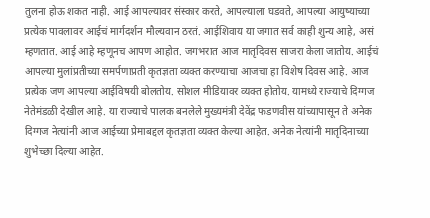तुलना होऊ शकत नाही. आई आपल्यावर संस्कार करते, आपल्याला घडवते, आपल्या आयुष्याच्या प्रत्येक पावलावर आईचं मार्गदर्शन मौल्यवान ठरतं. आईशिवाय या जगात सर्व काही शुन्य आहे, असं म्हणतात. आई आहे म्हणूनच आपण आहोत. जगभरात आज मातृदिवस साजरा केला जातोय. आईचं आपल्या मुलांप्रतीच्या समर्पणाप्रती कृतज्ञता व्यक्त करण्याचा आजचा हा विशेष दिवस आहे. आज प्रत्येक जण आपल्या आईविषयी बोलतोय. सोशल मीडियावर व्यक्त होतोय. यामध्ये राज्याचे दिग्गज नेतेमंडळी देखील आहे. या राज्याचे पालक बनलेले मुख्यमंत्री देवेंद्र फडणवीस यांच्यापासून ते अनेक दिग्गज नेत्यांनी आज आईच्या प्रेमाबद्दल कृतज्ञता व्यक्त केल्या आहेत. अनेक नेत्यांनी मातृदिनाच्या शुभेच्छा दिल्या आहेत.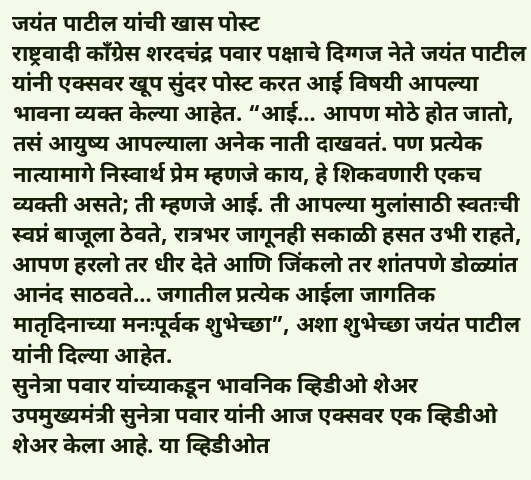जयंत पाटील यांची खास पोस्ट
राष्ट्रवादी काँग्रेस शरदचंद्र पवार पक्षाचे दिग्गज नेते जयंत पाटील यांनी एक्सवर खूप सुंदर पोस्ट करत आई विषयी आपल्या भावना व्यक्त केल्या आहेत. “आई… आपण मोठे होत जातो, तसं आयुष्य आपल्याला अनेक नाती दाखवतं. पण प्रत्येक नात्यामागे निस्वार्थ प्रेम म्हणजे काय, हे शिकवणारी एकच व्यक्ती असते; ती म्हणजे आई. ती आपल्या मुलांसाठी स्वतःची स्वप्नं बाजूला ठेवते, रात्रभर जागूनही सकाळी हसत उभी राहते, आपण हरलो तर धीर देते आणि जिंकलो तर शांतपणे डोळ्यांत आनंद साठवते… जगातील प्रत्येक आईला जागतिक मातृदिनाच्या मनःपूर्वक शुभेच्छा”, अशा शुभेच्छा जयंत पाटील यांनी दिल्या आहेत.
सुनेत्रा पवार यांच्याकडून भावनिक व्हिडीओ शेअर
उपमुख्यमंत्री सुनेत्रा पवार यांनी आज एक्सवर एक व्हिडीओ शेअर केला आहे. या व्हिडीओत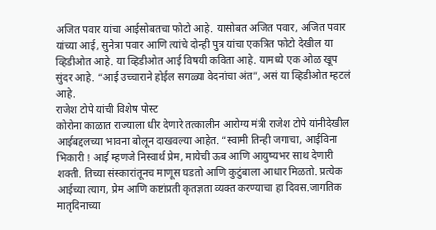अजित पवार यांचा आईसोबतचा फोटो आहे. यासोबत अजित पवार, अजित पवार यांच्या आई, सुनेत्रा पवार आणि त्यांचे दोन्ही पुत्र यांचा एकत्रित फोटो देखील या व्हिडीओत आहे. या व्हिडीओत आई विषयी कविता आहे. यामध्ये एक ओळ खूप सुंदर आहे. “आई उच्चाराने होईल सगळ्या वेदनांचा अंत”, असं या व्हिडीओत म्हटलं आहे.
राजेश टोपे यांची विशेष पोस्ट
कोरोना काळात राज्याला धीर देणारे तत्कालीन आरोग्य मंत्री राजेश टोपे यांनीदेखील आईबद्दलच्या भावना बोलून दाखवल्या आहेत. “स्वामी तिन्ही जगाचा, आईविना भिकारी ! आई म्हणजे निस्वार्थ प्रेम, मायेची ऊब आणि आयुष्यभर साथ देणारी शक्ती. तिच्या संस्कारांतूनच माणूस घडतो आणि कुटुंबाला आधार मिळतो. प्रत्येक आईच्या त्याग, प्रेम आणि कष्टांप्रती कृतज्ञता व्यक्त करण्याचा हा दिवस.जागतिक मातृदिनाच्या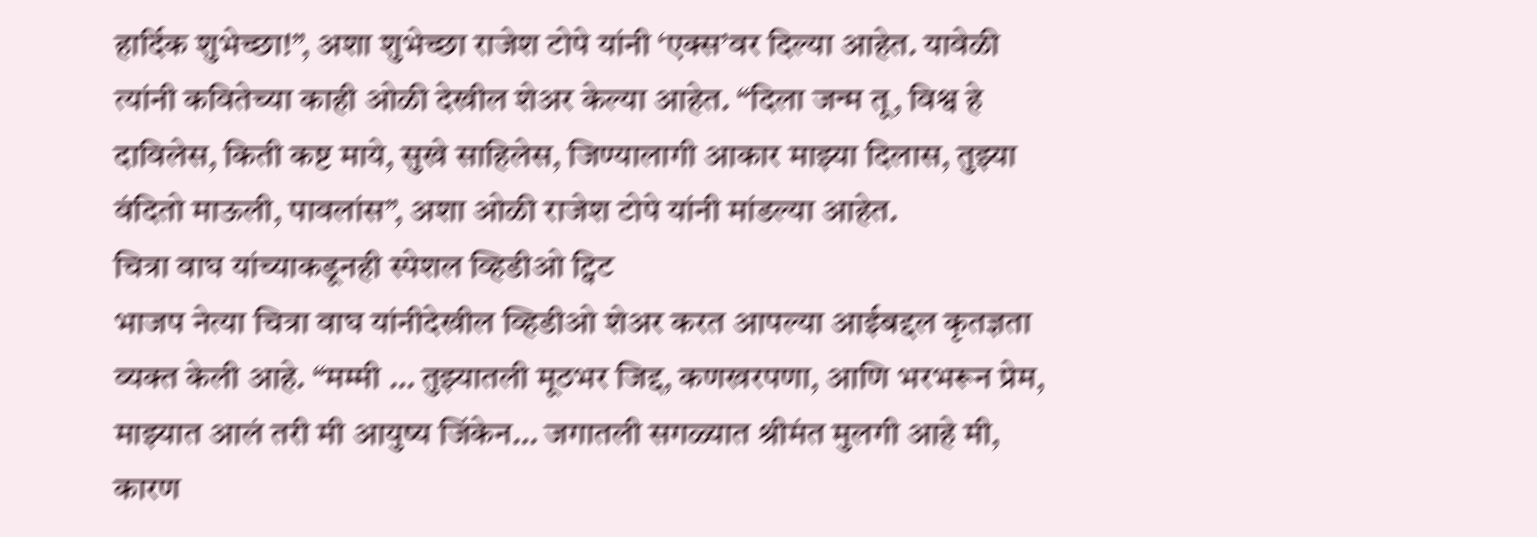हार्दिक शुभेच्छा!”, अशा शुभेच्छा राजेश टोपे यांनी ‘एक्स’वर दिल्या आहेत. यावेळी त्यांनी कवितेच्या काही ओळी देखील शेअर केल्या आहेत. “दिला जन्म तू, विश्व हे दाविलेस, किती कष्ट माये, सुखे साहिलेस, जिण्यालागी आकार माझ्या दिलास, तुझ्या वंदितो माऊली, पावलांस”, अशा ओळी राजेश टोपे यांनी मांडल्या आहेत.
चित्रा वाघ यांच्याकडूनही स्पेशल व्हिडीओ ट्विट
भाजप नेत्या चित्रा वाघ यांनीदेखील व्हिडीओ शेअर करत आपल्या आईबद्दल कृतज्ञता व्यक्त केली आहे. “मम्मी … तुझ्यातली मूठभर जिद्द, कणखरपणा, आणि भरभरून प्रेम, माझ्यात आलं तरी मी आयुष्य जिंकेन… जगातली सगळ्यात श्रीमंत मुलगी आहे मी, कारण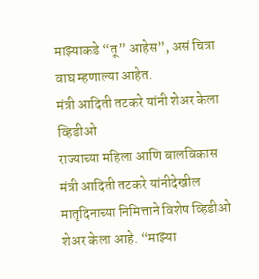माझ्याकडे “तू” आहेस”, असं चित्रा वाघ म्हणाल्या आहेत.
मंत्री आदिती तटकरे यांनी शेअर केला व्हिडीओ
राज्याच्या महिला आणि बालविकास मंत्री आदिती तटकरे यांनीदेखील मातृदिनाच्या निमित्ताने विशेष व्हिडीओ शेअर केला आहे. “माझ्या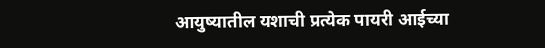आयुष्यातील यशाची प्रत्येक पायरी आईच्या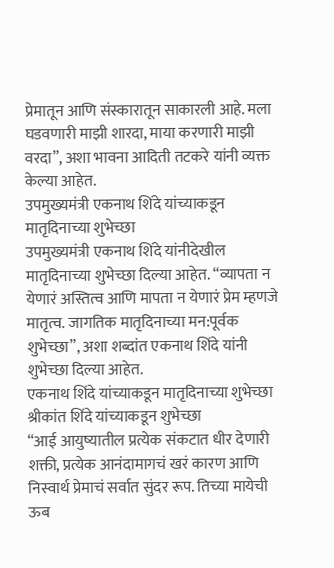प्रेमातून आणि संस्कारातून साकारली आहे. मला घडवणारी माझी शारदा, माया करणारी माझी वरदा”, अशा भावना आदिती तटकरे यांनी व्यक्त केल्या आहेत.
उपमुख्यमंत्री एकनाथ शिंदे यांच्याकडून मातृदिनाच्या शुभेच्छा
उपमुख्यमंत्री एकनाथ शिंदे यांनीदेखील मातृदिनाच्या शुभेच्छा दिल्या आहेत. “व्यापता न येणारं अस्तित्व आणि मापता न येणारं प्रेम म्हणजे मातृत्व. जागतिक मातृदिनाच्या मन:पूर्वक शुभेच्छा”, अशा शब्दांत एकनाथ शिंदे यांनी शुभेच्छा दिल्या आहेत.
एकनाथ शिंदे यांच्याकडून मातृदिनाच्या शुभेच्छा
श्रीकांत शिंदे यांच्याकडून शुभेच्छा
“आई आयुष्यातील प्रत्येक संकटात धीर देणारी शक्ती, प्रत्येक आनंदामागचं खरं कारण आणि निस्वार्थ प्रेमाचं सर्वात सुंदर रूप. तिच्या मायेची ऊब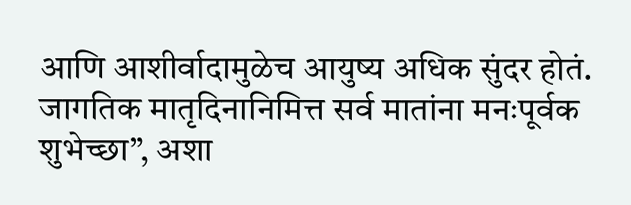आणि आशीर्वादामुळेच आयुष्य अधिक सुंदर होतं. जागतिक मातृदिनानिमित्त सर्व मातांना मनःपूर्वक शुभेच्छा”, अशा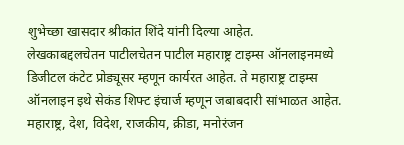शुभेच्छा खासदार श्रीकांत शिंदे यांनी दिल्या आहेत.
लेखकाबद्दलचेतन पाटीलचेतन पाटील महाराष्ट्र टाइम्स ऑनलाइनमध्ये डिजीटल कंटेट प्रोड्यूसर म्हणून कार्यरत आहेत. ते महाराष्ट्र टाइम्स ऑनलाइन इथे सेकंड शिफ्ट इंचार्ज म्हणून जबाबदारी सांभाळत आहेत. महाराष्ट्र, देश, विदेश, राजकीय, क्रीडा, मनोरंजन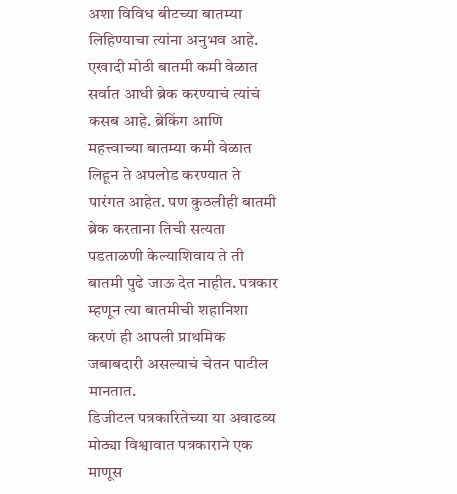अशा विविध बीटच्या बातम्या लिहिण्याचा त्यांना अनुभव आहे. एखादी मोठी बातमी कमी वेळात सर्वात आधी ब्रेक करण्याचं त्यांचं कसब आहे. ब्रेकिंग आणि महत्त्वाच्या बातम्या कमी वेळात लिहून ते अपलोड करण्यात ते पारंगत आहेत. पण कुठलीही बातमी ब्रेक करताना तिची सत्यता पडताळणी केल्याशिवाय ते ती बातमी पुढे जाऊ देत नाहीत. पत्रकार म्हणून त्या बातमीची शहानिशा करणं ही आपली प्राथमिक जबाबदारी असल्याचं चेतन पाटील मानतात.
डिजीटल पत्रकारितेच्या या अवाढव्य मोठ्या विश्वावात पत्रकाराने एक माणूस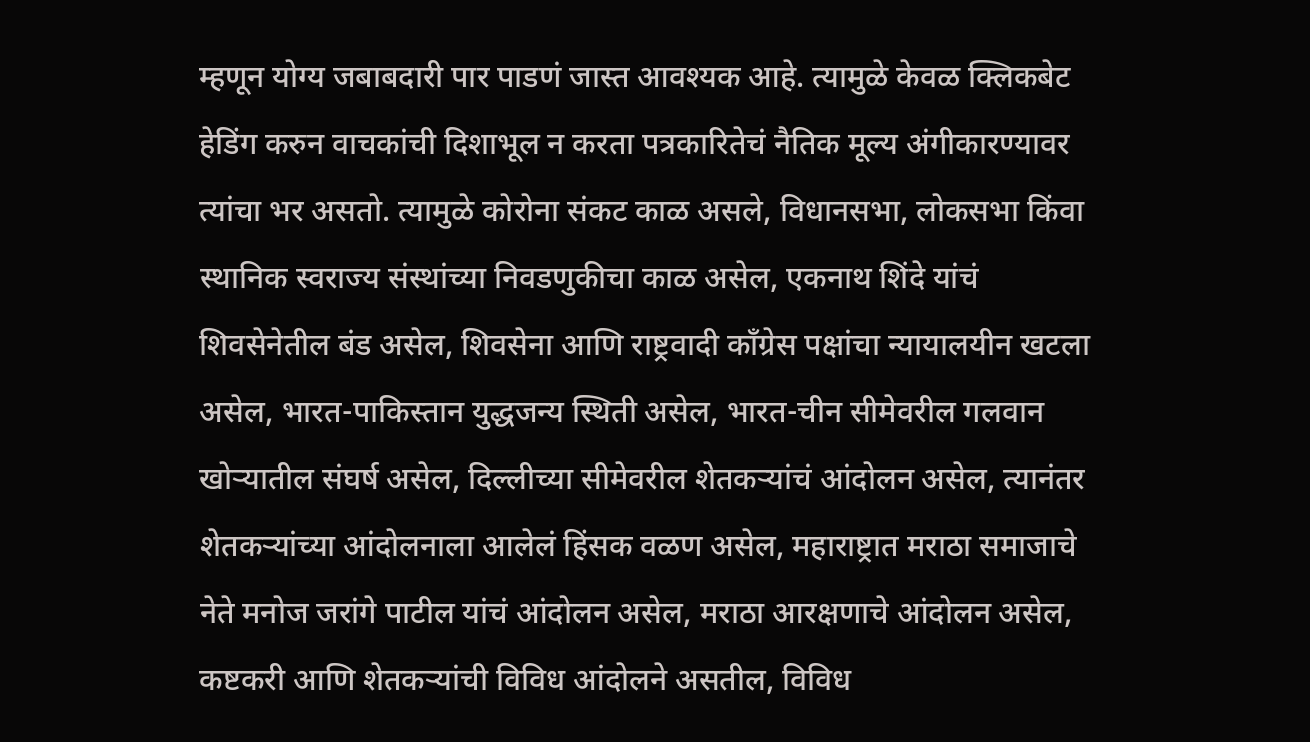म्हणून योग्य जबाबदारी पार पाडणं जास्त आवश्यक आहे. त्यामुळे केवळ क्लिकबेट हेडिंग करुन वाचकांची दिशाभूल न करता पत्रकारितेचं नैतिक मूल्य अंगीकारण्यावर त्यांचा भर असतो. त्यामुळे कोरोना संकट काळ असले, विधानसभा, लोकसभा किंवा स्थानिक स्वराज्य संस्थांच्या निवडणुकीचा काळ असेल, एकनाथ शिंदे यांचं शिवसेनेतील बंड असेल, शिवसेना आणि राष्ट्रवादी काँग्रेस पक्षांचा न्यायालयीन खटला असेल, भारत-पाकिस्तान युद्धजन्य स्थिती असेल, भारत-चीन सीमेवरील गलवान खोऱ्यातील संघर्ष असेल, दिल्लीच्या सीमेवरील शेतकऱ्यांचं आंदोलन असेल, त्यानंतर शेतकऱ्यांच्या आंदोलनाला आलेलं हिंसक वळण असेल, महाराष्ट्रात मराठा समाजाचे नेते मनोज जरांगे पाटील यांचं आंदोलन असेल, मराठा आरक्षणाचे आंदोलन असेल, कष्टकरी आणि शेतकऱ्यांची विविध आंदोलने असतील, विविध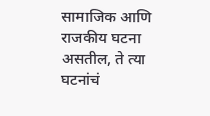सामाजिक आणि राजकीय घटना असतील, ते त्या घटनांचं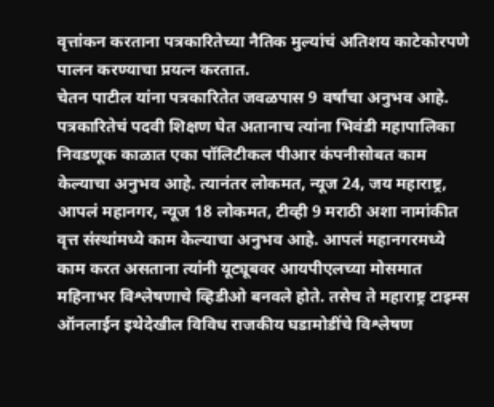वृत्तांकन करताना पत्रकारितेच्या नैतिक मुल्यांचं अतिशय काटेकोरपणे पालन करण्याचा प्रयत्न करतात.
चेतन पाटील यांना पत्रकारितेत जवळपास 9 वर्षांचा अनुभव आहे. पत्रकारितेचं पदवी शिक्षण घेत अतानाच त्यांना भिवंडी महापालिका निवडणूक काळात एका पॉलिटीकल पीआर कंपनीसोबत काम केल्याचा अनुभव आहे. त्यानंतर लोकमत, न्यूज 24, जय महाराष्ट्र, आपलं महानगर, न्यूज 18 लोकमत, टीव्ही 9 मराठी अशा नामांकीत वृत्त संस्थांमध्ये काम केल्याचा अनुभव आहे. आपलं महानगरमध्ये काम करत असताना त्यांनी यूट्यूबवर आयपीएलच्या मोसमात महिनाभर विश्लेषणाचे व्हिडीओ बनवले होते. तसेच ते महाराष्ट्र टाइम्स ऑनलाईन इथेदेखील विविध राजकीय घडामोडींचे विश्लेषण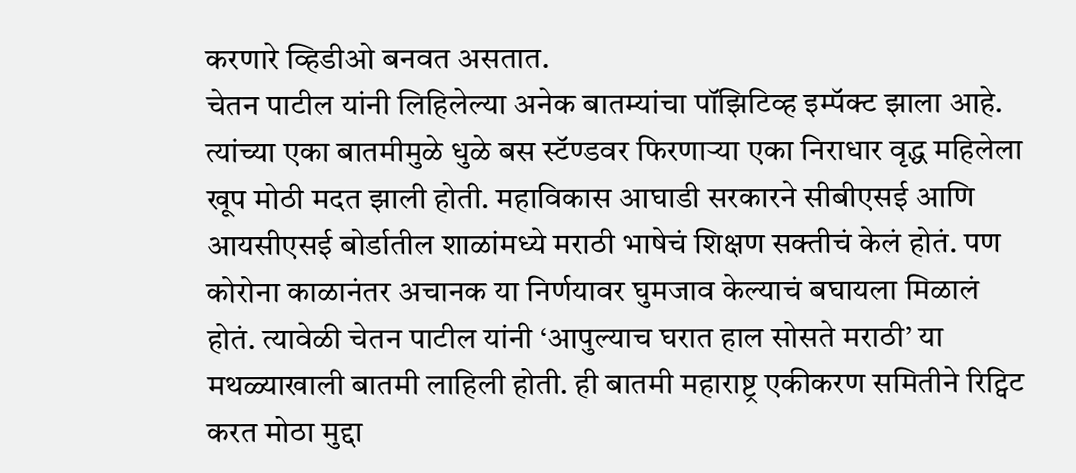करणारे व्हिडीओ बनवत असतात.
चेतन पाटील यांनी लिहिलेल्या अनेक बातम्यांचा पॉझिटिव्ह इम्पॅक्ट झाला आहे. त्यांच्या एका बातमीमुळे धुळे बस स्टॅण्डवर फिरणाऱ्या एका निराधार वृद्ध महिलेला खूप मोठी मदत झाली होती. महाविकास आघाडी सरकारने सीबीएसई आणि आयसीएसई बोर्डातील शाळांमध्ये मराठी भाषेचं शिक्षण सक्तीचं केलं होतं. पण कोरोना काळानंतर अचानक या निर्णयावर घुमजाव केल्याचं बघायला मिळालं होतं. त्यावेळी चेतन पाटील यांनी ‘आपुल्याच घरात हाल सोसते मराठी’ या मथळ्याखाली बातमी लाहिली होती. ही बातमी महाराष्ट्र एकीकरण समितीने रिट्विट करत मोठा मुद्दा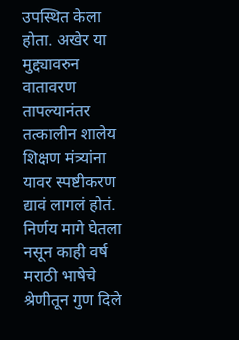उपस्थित केला होता. अखेर या मुद्द्यावरुन वातावरण तापल्यानंतर तत्कालीन शालेय शिक्षण मंत्र्यांना यावर स्पष्टीकरण द्यावं लागलं होतं. निर्णय मागे घेतला नसून काही वर्ष मराठी भाषेचे श्रेणीतून गुण दिले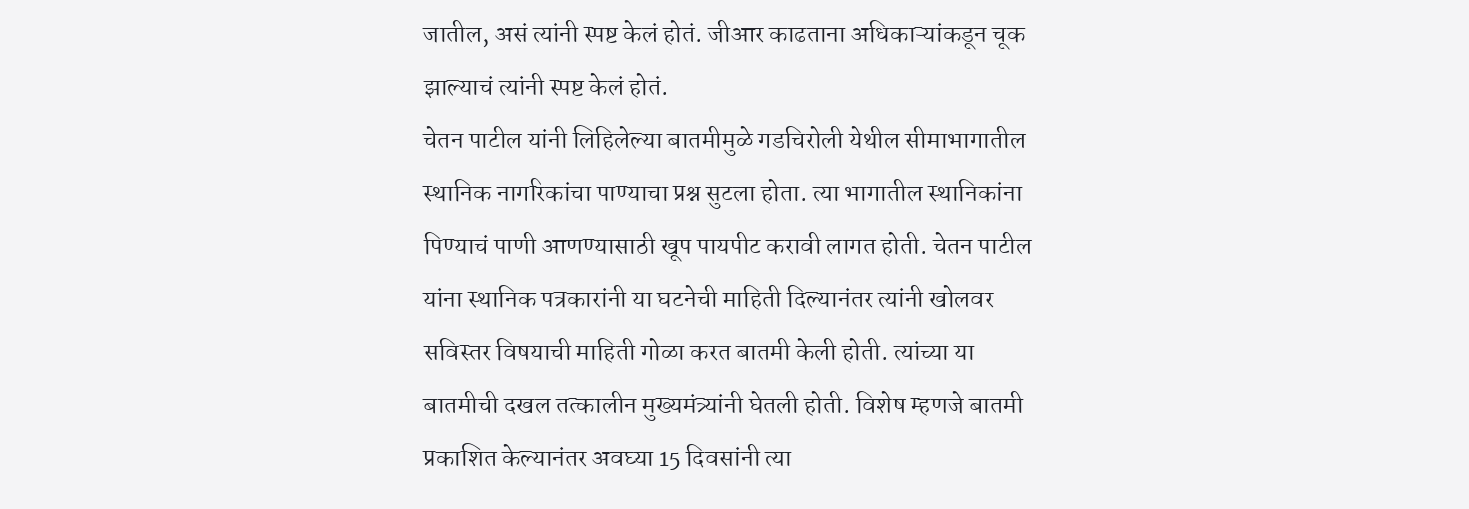जातील, असं त्यांनी स्पष्ट केलं होतं. जीआर काढताना अधिकाऱ्यांकडून चूक झाल्याचं त्यांनी स्पष्ट केलं होतं.
चेतन पाटील यांनी लिहिलेल्या बातमीमुळे गडचिरोली येथील सीमाभागातील स्थानिक नागरिकांचा पाण्याचा प्रश्न सुटला होता. त्या भागातील स्थानिकांना पिण्याचं पाणी आणण्यासाठी खूप पायपीट करावी लागत होती. चेतन पाटील यांना स्थानिक पत्रकारांनी या घटनेची माहिती दिल्यानंतर त्यांनी खोलवर सविस्तर विषयाची माहिती गोळा करत बातमी केली होती. त्यांच्या या बातमीची दखल तत्कालीन मुख्यमंत्र्यांनी घेतली होती. विशेष म्हणजे बातमी प्रकाशित केल्यानंतर अवघ्या 15 दिवसांनी त्या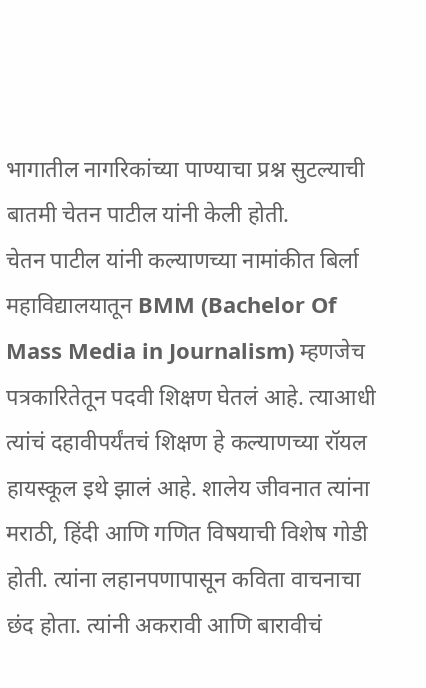भागातील नागरिकांच्या पाण्याचा प्रश्न सुटल्याची बातमी चेतन पाटील यांनी केली होती.
चेतन पाटील यांनी कल्याणच्या नामांकीत बिर्ला महाविद्यालयातून BMM (Bachelor Of Mass Media in Journalism) म्हणजेच पत्रकारितेतून पदवी शिक्षण घेतलं आहे. त्याआधी त्यांचं दहावीपर्यंतचं शिक्षण हे कल्याणच्या रॉयल हायस्कूल इथे झालं आहे. शालेय जीवनात त्यांना मराठी, हिंदी आणि गणित विषयाची विशेष गोडी होती. त्यांना लहानपणापासून कविता वाचनाचा छंद होता. त्यांनी अकरावी आणि बारावीचं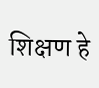शिक्षण हे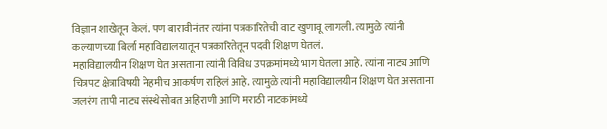विज्ञान शाखेतून केलं. पण बारावीनंतर त्यांना पत्रकारितेची वाट खुणावू लागली. त्यामुळे त्यांनी कल्याणच्या बिर्ला महाविद्यालयातून पत्रकारितेतून पदवी शिक्षण घेतलं.
महाविद्यालयीन शिक्षण घेत असताना त्यांनी विविध उपक्रमांमध्ये भाग घेतला आहे. त्यांना नाट्य आणि चित्रपट क्षेत्राविषयी नेहमीच आकर्षण राहिलं आहे. त्यामुळे त्यांनी महाविद्यालयीन शिक्षण घेत असताना जलरंग तापी नाट्य संस्थेसोबत अहिराणी आणि मराठी नाटकांमध्ये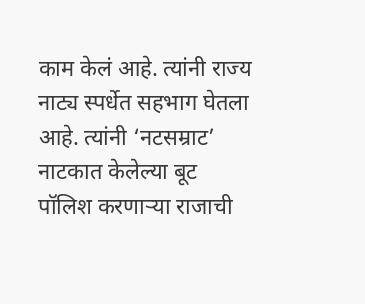काम केलं आहे. त्यांनी राज्य नाट्य स्पर्धेत सहभाग घेतला आहे. त्यांनी ‘नटसम्राट’ नाटकात केलेल्या बूट पॉलिश करणाऱ्या राजाची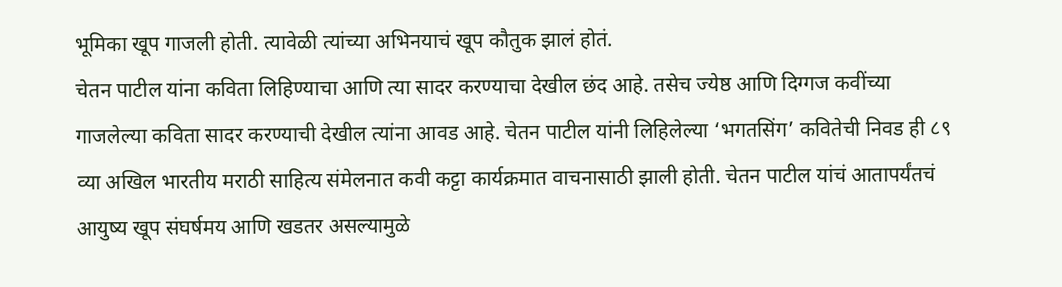भूमिका खूप गाजली होती. त्यावेळी त्यांच्या अभिनयाचं खूप कौतुक झालं होतं.
चेतन पाटील यांना कविता लिहिण्याचा आणि त्या सादर करण्याचा देखील छंद आहे. तसेच ज्येष्ठ आणि दिग्गज कवींच्या गाजलेल्या कविता सादर करण्याची देखील त्यांना आवड आहे. चेतन पाटील यांनी लिहिलेल्या ‘भगतसिंग’ कवितेची निवड ही ८९ व्या अखिल भारतीय मराठी साहित्य संमेलनात कवी कट्टा कार्यक्रमात वाचनासाठी झाली होती. चेतन पाटील यांचं आतापर्यंतचं आयुष्य खूप संघर्षमय आणि खडतर असल्यामुळे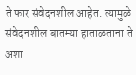ते फार संवेदनशील आहेत. त्यामुळे संवेदनशील बातम्या हाताळताना ते अशा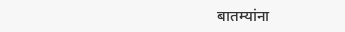बातम्यांना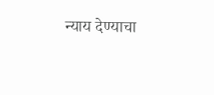न्याय देण्याचा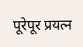पूरेपूर प्रयत्न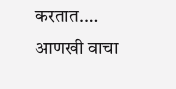करतात.… आणखी वाचा